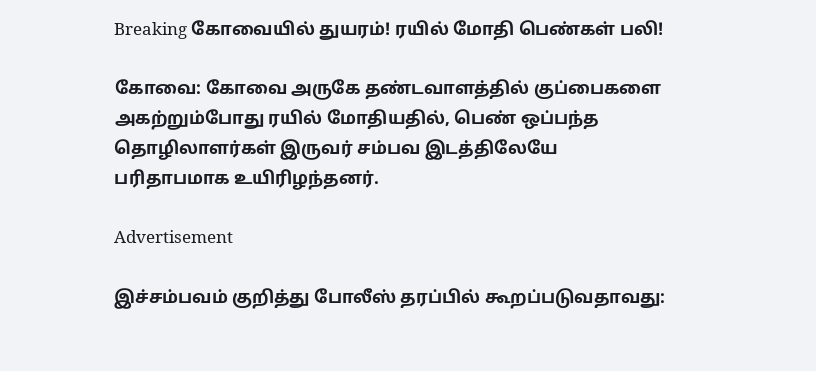Breaking கோவையில் துயரம்! ரயில் மோதி பெண்கள் பலி!

கோவை: கோவை அருகே தண்டவாளத்தில் குப்பைகளை அகற்றும்போது ரயில் மோதியதில், பெண் ஒப்பந்த தொழிலாளர்கள் இருவர் சம்பவ இடத்திலேயே பரிதாபமாக உயிரிழந்தனர்.

Advertisement

இச்சம்பவம் குறித்து போலீஸ் தரப்பில் கூறப்படுவதாவது: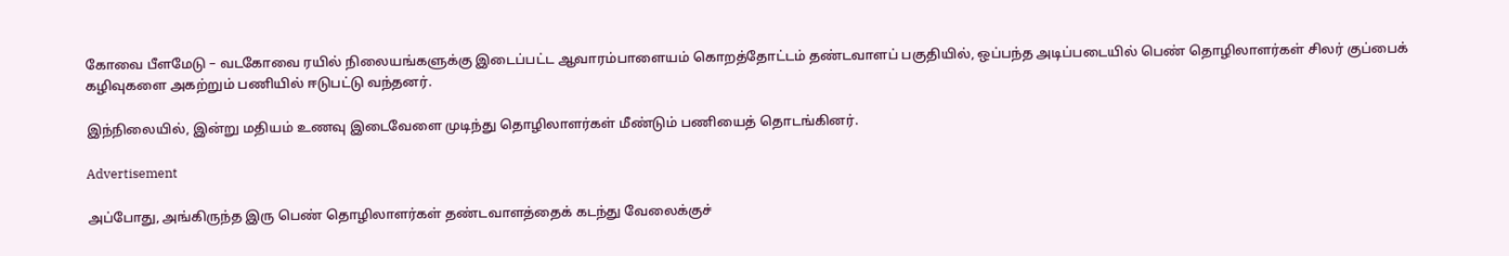கோவை பீளமேடு – வடகோவை ரயில் நிலையங்களுக்கு இடைப்பட்ட ஆவாரம்பாளையம் கொறத்தோட்டம் தண்டவாளப் பகுதியில், ஒப்பந்த அடிப்படையில் பெண் தொழிலாளர்கள் சிலர் குப்பைக் கழிவுகளை அகற்றும் பணியில் ஈடுபட்டு வந்தனர்.

இந்நிலையில், இன்று மதியம் உணவு இடைவேளை முடிந்து தொழிலாளர்கள் மீண்டும் பணியைத் தொடங்கினர்.

Advertisement

அப்போது, அங்கிருந்த இரு பெண் தொழிலாளர்கள் தண்டவாளத்தைக் கடந்து வேலைக்குச்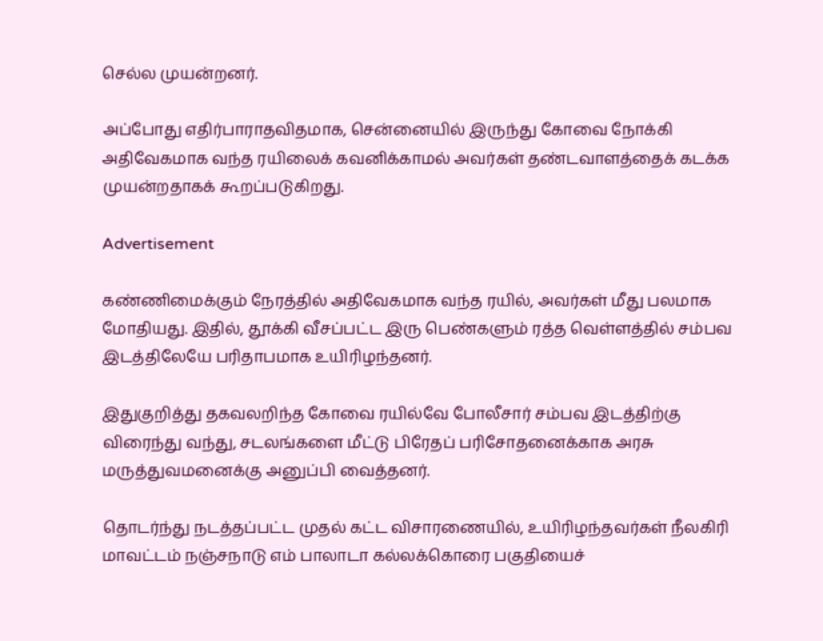செல்ல முயன்றனர்.

அப்போது எதிர்பாராதவிதமாக, சென்னையில் இருந்து கோவை நோக்கி அதிவேகமாக வந்த ரயிலைக் கவனிக்காமல் அவர்கள் தண்டவாளத்தைக் கடக்க முயன்றதாகக் கூறப்படுகிறது.

Advertisement

கண்ணிமைக்கும் நேரத்தில் அதிவேகமாக வந்த ரயில், அவர்கள் மீது பலமாக மோதியது. இதில், தூக்கி வீசப்பட்ட இரு பெண்களும் ரத்த வெள்ளத்தில் சம்பவ இடத்திலேயே பரிதாபமாக உயிரிழந்தனர்.

இதுகுறித்து தகவலறிந்த கோவை ரயில்வே போலீசார் சம்பவ இடத்திற்கு விரைந்து வந்து, சடலங்களை மீட்டு பிரேதப் பரிசோதனைக்காக அரசு மருத்துவமனைக்கு அனுப்பி வைத்தனர்.

தொடர்ந்து நடத்தப்பட்ட முதல் கட்ட விசாரணையில், உயிரிழந்தவர்கள் நீலகிரி மாவட்டம் நஞ்சநாடு எம் பாலாடா கல்லக்கொரை பகுதியைச்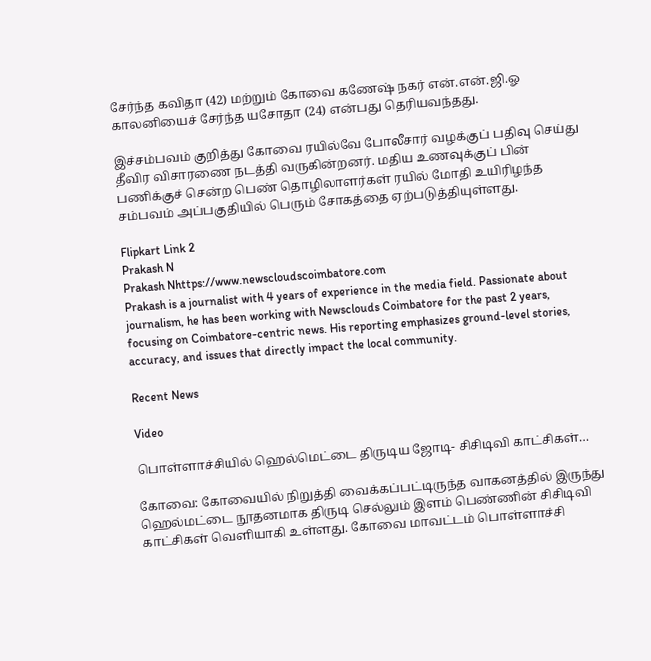சேர்ந்த கவிதா (42) மற்றும் கோவை கணேஷ் நகர் என்.என்.ஜி.ஓ காலனியைச் சேர்ந்த யசோதா (24) என்பது தெரியவந்தது.

இச்சம்பவம் குறித்து கோவை ரயில்வே போலீசார் வழக்குப் பதிவு செய்து தீவிர விசாரணை நடத்தி வருகின்றனர். மதிய உணவுக்குப் பின் பணிக்குச் சென்ற பெண் தொழிலாளர்கள் ரயில் மோதி உயிரிழந்த சம்பவம் அப்பகுதியில் பெரும் சோகத்தை ஏற்படுத்தியுள்ளது.

Flipkart Link 2
Prakash N
Prakash Nhttps://www.newscloudscoimbatore.com
Prakash is a journalist with 4 years of experience in the media field. Passionate about journalism, he has been working with Newsclouds Coimbatore for the past 2 years, focusing on Coimbatore-centric news. His reporting emphasizes ground-level stories, accuracy, and issues that directly impact the local community.

Recent News

Video

பொள்ளாச்சியில் ஹெல்மெட்டை திருடிய ஜோடி- சிசிடிவி காட்சிகள்…

கோவை: கோவையில் நிறுத்தி வைக்கப்பட்டிருந்த வாகனத்தில் இருந்து ஹெல்மட்டை நூதனமாக திருடி செல்லும் இளம் பெண்ணின் சிசிடிவி காட்சிகள் வெளியாகி உள்ளது. கோவை மாவட்டம் பொள்ளாச்சி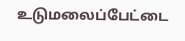உடுமலைப்பேட்டை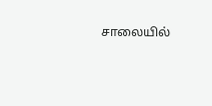சாலையில்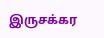இருசக்கர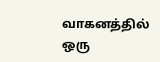வாகனத்தில் ஒரு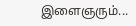இளைஞரும்...